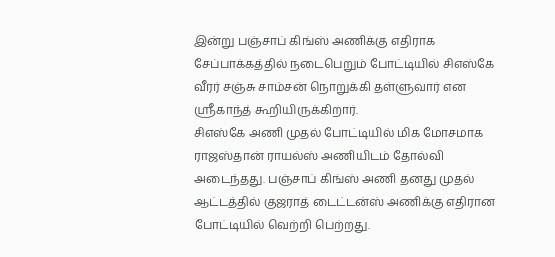இன்று பஞ்சாப் கிங்ஸ் அணிக்கு எதிராக சேப்பாக்கத்தில் நடைபெறும் போட்டியில் சிஎஸ்கே வீரர் சஞ்சு சாம்சன் நொறுக்கி தள்ளுவார் என ஸ்ரீகாந்த் கூறியிருக்கிறார்.
சிஎஸ்கே அணி முதல் போட்டியில் மிக மோசமாக ராஜஸ்தான் ராயல்ஸ் அணியிடம் தோல்வி அடைந்தது. பஞ்சாப் கிங்ஸ் அணி தனது முதல் ஆட்டத்தில் குஜராத் டைட்டன்ஸ் அணிக்கு எதிரான போட்டியில் வெற்றி பெற்றது.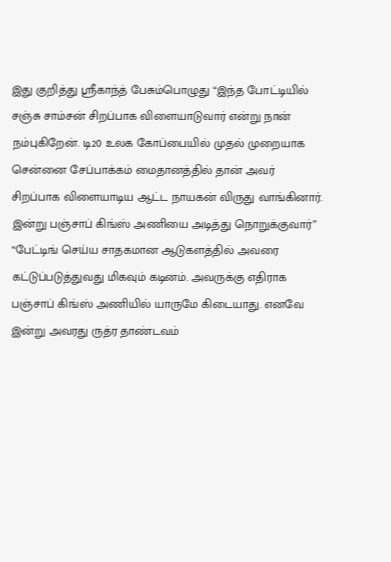இது குறித்து ஸ்ரீகாந்த் பேசும்பொழுது “இந்த போட்டியில் சஞ்சு சாம்சன் சிறப்பாக விளையாடுவார் என்று நான் நம்புகிறேன். டி20 உலக கோப்பையில் முதல் முறையாக சென்னை சேப்பாக்கம் மைதானத்தில் தான் அவர் சிறப்பாக விளையாடிய ஆட்ட நாயகன் விருது வாங்கினார். இன்று பஞ்சாப் கிங்ஸ் அணியை அடித்து நொறுக்குவார்”
“பேட்டிங் செய்ய சாதகமான ஆடுகளத்தில் அவரை கட்டுப்படுத்துவது மிகவும் கடினம். அவருக்கு எதிராக பஞ்சாப் கிங்ஸ் அணியில் யாருமே கிடையாது. எனவே இன்று அவரது ருத்ர தாண்டவம்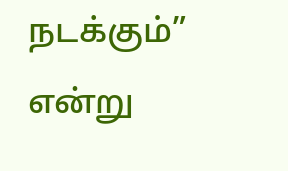நடக்கும்” என்று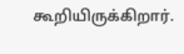கூறியிருக்கிறார்.